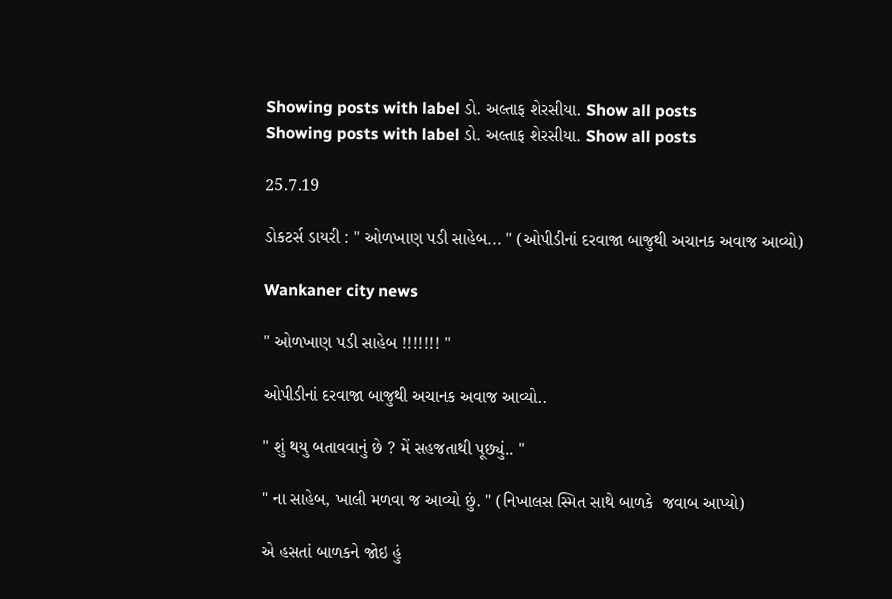Showing posts with label ડો. અલ્તાફ શેરસીયા. Show all posts
Showing posts with label ડો. અલ્તાફ શેરસીયા. Show all posts

25.7.19

ડોકટર્સ ડાયરી : " ઓળખાણ પડી સાહેબ... " (ઓપીડીનાં દરવાજા બાજુથી અચાનક અવાજ આવ્યો)

Wankaner city news

" ઓળખાણ પડી સાહેબ !!!!!!! "

ઓપીડીનાં દરવાજા બાજુથી અચાનક અવાજ આવ્યો..

" શું થયુ બતાવવાનું છે ? મેં સહજતાથી પૂછ્યું.. "

" ના સાહેબ, ખાલી મળવા જ આવ્યો છું. " (નિખાલસ સ્મિત સાથે બાળકે  જવાબ આપ્યો)

એ હસતાં બાળકને જોઇ હું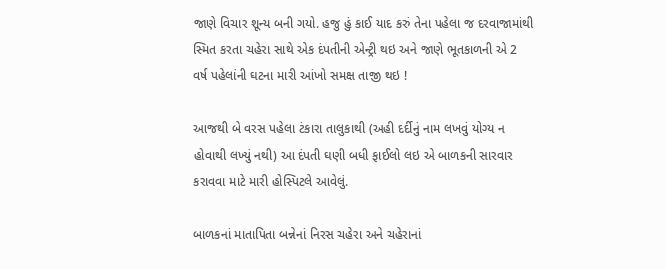જાણે વિચાર શૂન્ય બની ગયો. હજુ હું કાઈ યાદ કરું તેના પહેલા જ દરવાજામાંથી સ્મિત કરતા ચહેરા સાથે એક દંપતીની એન્ટ્રી થઇ અને જાણે ભૂતકાળની એ 2 વર્ષ પહેલાંની ઘટના મારી આંખો સમક્ષ તાજી થઇ !

આજથી બે વરસ પહેલા ટંકારા તાલુકાથી (અહી દર્દીનું નામ લખવું યોગ્ય ન હોવાથી લખ્યું નથી) આ દંપતી ઘણી બધી ફાઈલો લઇ એ બાળકની સારવાર કરાવવા માટે મારી હોસ્પિટલે આવેલું.

બાળકનાં માતાપિતા બન્નેનાં નિરસ ચહેરા અને ચહેરાનાં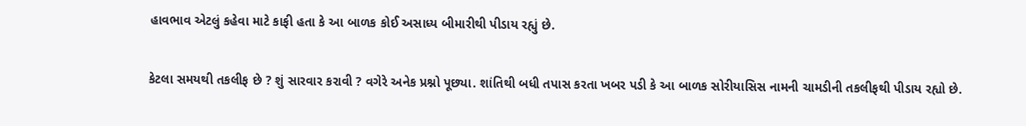હાવભાવ એટલું કહેવા માટે કાફી હતા કે આ બાળક કોઈ અસાધ્ય બીમારીથી પીડાય રહ્યું છે.

કેટલા સમયથી તકલીફ છે ? શું સારવાર કરાવી ? વગેરે અનેક પ્રશ્નો પૂછ્યા. શાંતિથી બધી તપાસ કરતા ખબર પડી કે આ બાળક સોરીયાસિસ નામની ચામડીની તકલીફથી પીડાય રહ્યો છે.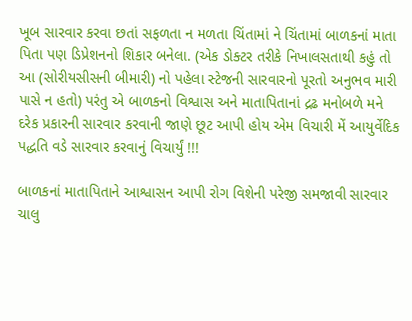ખૂબ સારવાર કરવા છતાં સફળતા ન મળતા ચિંતામાં ને ચિંતામાં બાળકનાં માતા પિતા પણ ડિપ્રેશનનો શિકાર બનેલા. (એક ડોક્ટર તરીકે નિખાલસતાથી કહું તો આ (સોરીયસીસની બીમારી) નો પહેલા સ્ટેજની સારવારનો પૂરતો અનુભવ મારી પાસે ન હતો) પરંતુ એ બાળકનો વિશ્વાસ અને માતાપિતાનાં દ્રઢ મનોબળે મને દરેક પ્રકારની સારવાર કરવાની જાણે છૂટ આપી હોય એમ વિચારી મેં આયુર્વેદિક પદ્ધતિ વડે સારવાર કરવાનું વિચાર્યું !!!

બાળકનાં માતાપિતાને આશ્વાસન આપી રોગ વિશેની પરેજી સમજાવી સારવાર ચાલુ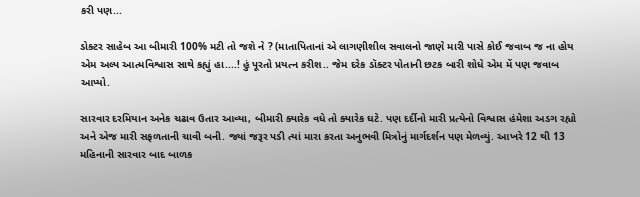કરી પણ...

ડોક્ટર સાહેબ આ બીમારી 100% મટી તો જશે ને ? (માતાપિતાનાં એ લાગણીશીલ સવાલનો જાણે મારી પાસે કોઈ જવાબ જ ના હોય એમ અલ્પ આત્મવિશ્વાસ સાથે કહ્યું હા....! હું પૂરતો પ્રયત્ન કરીશ.. જેમ દરેક ડૉક્ટર પોતાની છટક બારી શોધે એમ મેં પણ જવાબ આપ્યો.

સારવાર દરમિયાન અનેક ચઢાવ ઉતાર આવ્યા, બીમારી ક્યારેક વધે તો ક્યારેક ઘટે. પણ દર્દીનો મારી પ્રત્યેનો વિશ્વાસ હંમેશા અડગ રહ્યો અને એજ મારી સફળતાની ચાવી બની. જ્યાં જરૂર પડી ત્યાં મારા કરતા અનુભવી મિત્રોનું માર્ગદર્શન પણ મેળવ્યું. આખરે 12 થી 13 મહિનાની સારવાર બાદ બાળક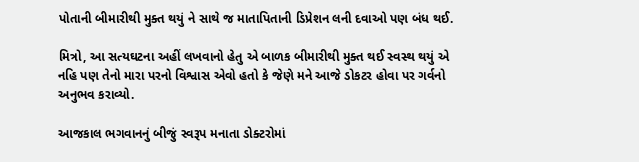પોતાની બીમારીથી મુક્ત થયું ને સાથે જ માતાપિતાની ડિપ્રેશન લની દવાઓ પણ બંધ થઈ.

મિત્રો, આ સત્યઘટના અહીં લખવાનો હેતુ એ બાળક બીમારીથી મુક્ત થઈ સ્વસ્થ થયું એ નહિ પણ તેનો મારા પરનો વિશ્વાસ એવો હતો કે જેણે મને આજે ડોકટર હોવા પર ગર્વનો અનુભવ કરાવ્યો.

આજકાલ ભગવાનનું બીજું સ્વરૂપ મનાતા ડોક્ટરોમાં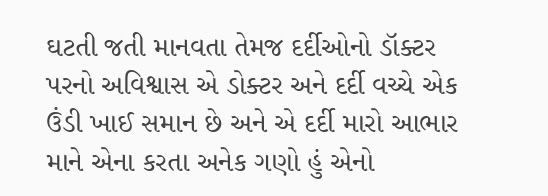ઘટતી જતી માનવતા તેમજ દર્દીઓનો ડૉક્ટર પરનો અવિશ્વાસ એ ડોક્ટર અને દર્દી વચ્ચે એક ઉંડી ખાઈ સમાન છે અને એ દર્દી મારો આભાર માને એના કરતા અનેક ગણો હું એનો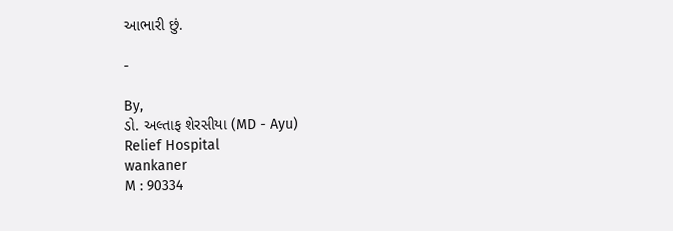આભારી છું.

-

By,
ડો. અલ્તાફ શેરસીયા (MD - Ayu)
Relief Hospital
wankaner
M : 90334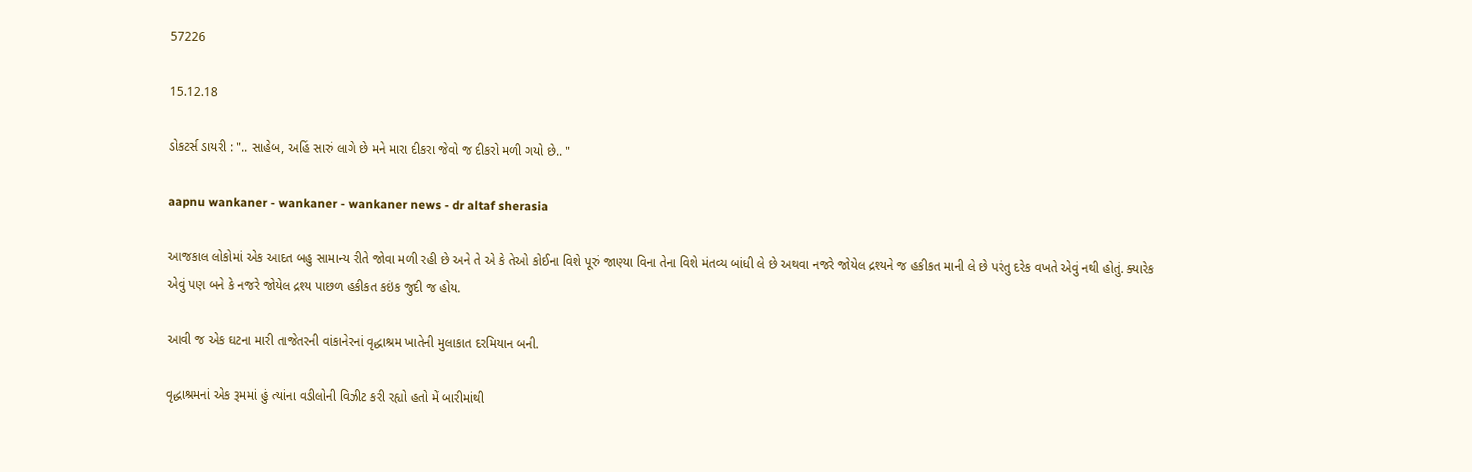57226

15.12.18

ડોકટર્સ ડાયરી : ".. સાહેબ, અહિં સારું લાગે છે મને મારા દીકરા જેવો જ દીકરો મળી ગયો છે.. "

aapnu wankaner - wankaner - wankaner news - dr altaf sherasia

આજકાલ લોકોમાં એક આદત બહુ સામાન્ય રીતે જોવા મળી રહી છે અને તે એ કે તેઓ કોઈના વિશે પૂરું જાણ્યા વિના તેના વિશે મંતવ્ય બાંધી લે છે અથવા નજરે જોયેલ દ્રશ્યને જ હકીકત માની લે છે પરંતુ દરેક વખતે એવું નથી હોતું. ક્યારેક એવું પણ બને કે નજરે જોયેલ દ્રશ્ય પાછળ હકીકત કઇંક જુદી જ હોય.

આવી જ એક ઘટના મારી તાજેતરની વાંકાનેરનાં વૃદ્ધાશ્રમ ખાતેની મુલાકાત દરમિયાન બની.

વૃદ્ધાશ્રમનાં એક રૂમમાં હું ત્યાંના વડીલોની વિઝીટ કરી રહ્યો હતો મેં બારીમાંથી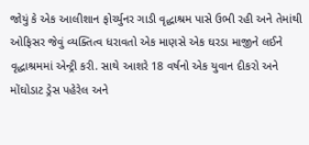જોયું કે એક આલીશાન ફોર્ચ્યુનર ગાડી વૃદ્ધાશ્રમ પાસે ઉભી રહી અને તેમાંથી ઓફિસર જેવું વ્યક્તિત્વ ધરાવતો એક માણસે એક ઘરડા માજીને લઈને વૃદ્ધાશ્રમમાં એન્ટ્રી કરી. સાથે આશરે 18 વર્ષનો એક યુવાન દીકરો અને મોંઘોડાટ ડ્રેસ પહેરેલ અને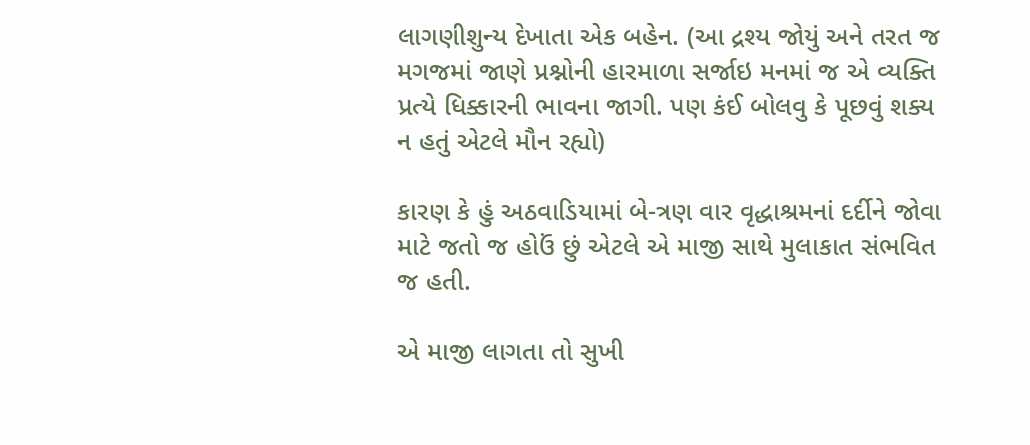લાગણીશુન્ય દેખાતા એક બહેન. (આ દ્રશ્ય જોયું અને તરત જ મગજમાં જાણે પ્રશ્નોની હારમાળા સર્જાઇ મનમાં જ એ વ્યક્તિ પ્રત્યે ધિક્કારની ભાવના જાગી. પણ કંઈ બોલવુ કે પૂછવું શક્ય ન હતું એટલે મૌન રહ્યો)

કારણ કે હું અઠવાડિયામાં બે-ત્રણ વાર વૃદ્ધાશ્રમનાં દર્દીને જોવા માટે જતો જ હોઉં છું એટલે એ માજી સાથે મુલાકાત સંભવિત જ હતી.

એ માજી લાગતા તો સુખી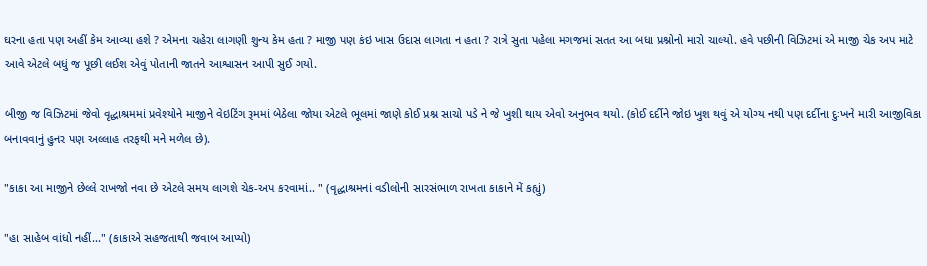ઘરના હતા પણ અહીં કેમ આવ્યા હશે ? એમના ચહેરા લાગણી શુન્ય કેમ હતા ? માજી પણ કંઇ ખાસ ઉદાસ લાગતા ન હતા ? રાત્રે સુતા પહેલા મગજમાં સતત આ બધા પ્રશ્નોનો મારો ચાલ્યો. હવે પછીની વિઝિટમાં એ માજી ચેક અપ માટે આવે એટલે બધું જ પૂછી લઈશ એવું પોતાની જાતને આશ્વાસન આપી સુઈ ગયો.

બીજી જ વિઝિટમાં જેવો વૃદ્ધાશ્રમમાં પ્રવેશ્યોને માજીને વેઇટિંગ રૂમમાં બેઠેલા જોયા એટલે ભૂલમાં જાણે કોઈ પ્રશ્ન સાચો પડે ને જે ખુશી થાય એવો અનુભવ થયો. (કોઈ દર્દીને જોઇ ખુશ થવું એ યોગ્ય નથી પણ દર્દીના દુઃખને મારી આજીવિકા બનાવવાનું હુનર પણ અલ્લાહ તરફથી મને મળેલ છે).

"કાકા આ માજીને છેલ્લે રાખજો નવા છે એટલે સમય લાગશે ચેક-અપ કરવામાં.. " (વૃદ્ધાશ્રમનાં વડીલોની સારસંભાળ રાખતા કાકાને મેં કહ્યું)

"હા સાહેબ વાંધો નહીં..." (કાકાએ સહજતાથી જવાબ આપ્યો)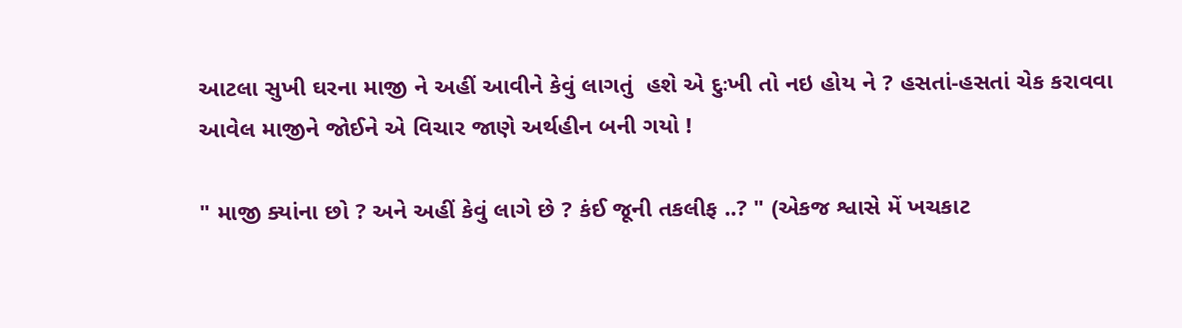આટલા સુખી ઘરના માજી ને અહીં આવીને કેવું લાગતું  હશે એ દુઃખી તો નઇ હોય ને ? હસતાં-હસતાં ચેક કરાવવા આવેલ માજીને જોઈને એ વિચાર જાણે અર્થહીન બની ગયો !

" માજી ક્યાંના છો ? અને અહીં કેવું લાગે છે ? કંઈ જૂની તકલીફ ..? " (એકજ શ્વાસે મેં ખચકાટ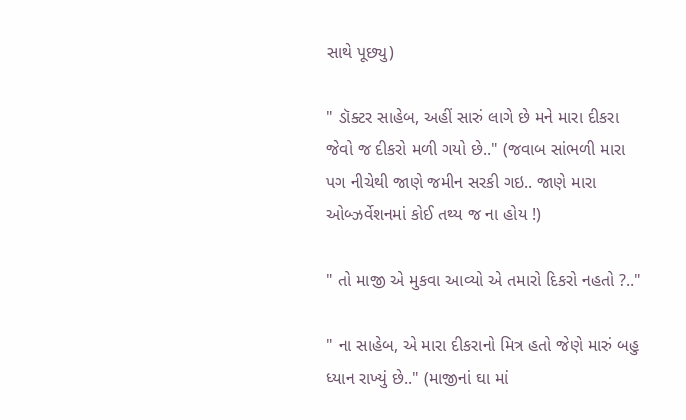સાથે પૂછ્યુ)

" ડૉક્ટર સાહેબ, અહીં સારું લાગે છે મને મારા દીકરા જેવો જ દીકરો મળી ગયો છે.." (જવાબ સાંભળી મારા પગ નીચેથી જાણે જમીન સરકી ગઇ.. જાણે મારા ઓબ્ઝર્વેશનમાં કોઈ તથ્ય જ ના હોય !)

" તો માજી એ મુકવા આવ્યો એ તમારો દિકરો નહતો ?.."

" ના સાહેબ, એ મારા દીકરાનો મિત્ર હતો જેણે મારું બહુ ધ્યાન રાખ્યું છે.." (માજીનાં ઘા માં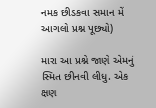નમક છીડકવા સમાન મેં આગલો પ્રશ્ન પૂછ્યો)

મારા આ પ્રશ્ને જાણે એમનું સ્મિત છીનવી લીધુ. એક ક્ષણ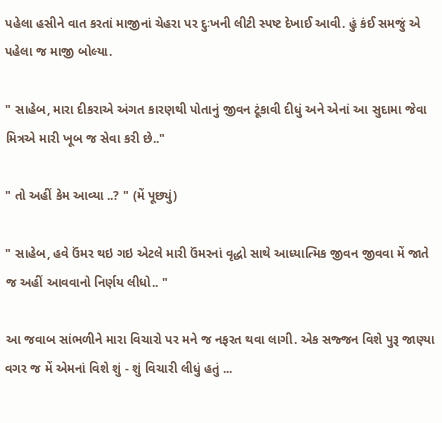પહેલા હસીને વાત કરતાં માજીનાં ચેહરા પર દુઃખની લીટી સ્પષ્ટ દેખાઈ આવી. હું કંઈ સમજું એ પહેલા જ માજી બોલ્યા.

" સાહેબ, મારા દીકરાએ અંગત કારણથી પોતાનું જીવન ટૂંકાવી દીધું અને એનાં આ સુદામા જેવા મિત્રએ મારી ખૂબ જ સેવા કરી છે.."

" તો અહીં કેમ આવ્યા ..? " (મેં પૂછ્યું)

" સાહેબ, હવે ઉંમર થઇ ગઇ એટલે મારી ઉંમરનાં વૃદ્ધો સાથે આધ્યાત્મિક જીવન જીવવા મેં જાતે જ અહીં આવવાનો નિર્ણય લીધો.. "

આ જવાબ સાંભળીને મારા વિચારો પર મને જ નફરત થવા લાગી. એક સજ્જન વિશે પુરૂ જાણ્યા વગર જ મેં એમનાં વિશે શું - શું વિચારી લીધું હતું ...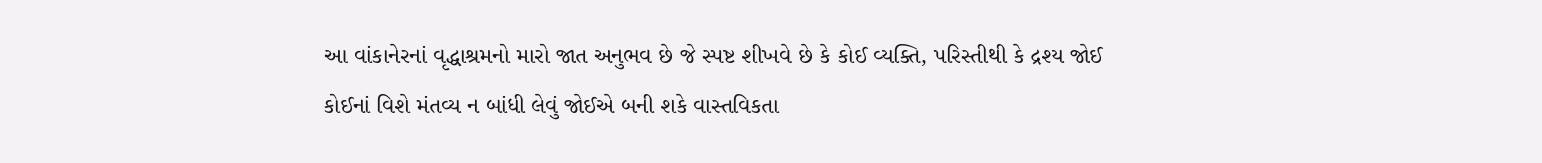આ વાંકાનેરનાં વૃદ્ધાશ્રમનો મારો જાત અનુભવ છે જે સ્પષ્ટ શીખવે છે કે કોઈ વ્યક્તિ, પરિસ્તીથી કે દ્રશ્ય જોઈ કોઈનાં વિશે મંતવ્ય ન બાંધી લેવું જોઈએ બની શકે વાસ્તવિકતા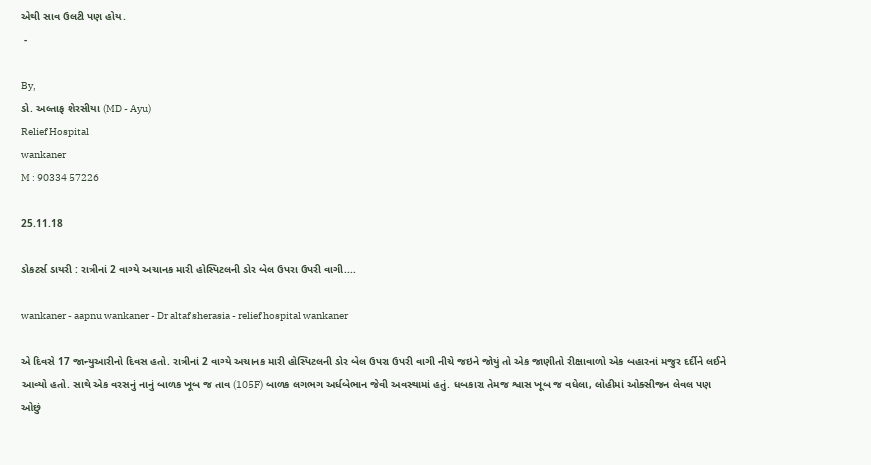એથી સાવ ઉલટી પણ હોય.
 -

By,
ડો. અલ્તાફ શેરસીયા (MD - Ayu)
Relief Hospital
wankaner
M : 90334 57226

25.11.18

ડોકટર્સ ડાયરી : રાત્રીનાં 2 વાગ્યે અચાનક મારી હોસ્પિટલની ડોર બેલ ઉપરા ઉપરી વાગી....

wankaner - aapnu wankaner - Dr altaf sherasia - relief hospital wankaner

એ દિવસે 17 જાન્યુઆરીનો દિવસ હતો. રાત્રીનાં 2 વાગ્યે અચાનક મારી હોસ્પિટલની ડોર બેલ ઉપરા ઉપરી વાગી નીચે જઇને જોયું તો એક જાણીતો રીક્ષાવાળો એક બહારનાં મજુર દર્દીને લઈને આવ્યો હતો. સાથે એક વરસનું નાનું બાળક ખૂબ જ તાવ (105F) બાળક લગભગ અર્ધબેભાન જેવી અવસ્થામાં હતું. ધબકારા તેમજ શ્વાસ ખૂબ જ વધેલા, લોહીમાં ઓક્સીજન લેવલ પણ ઓછું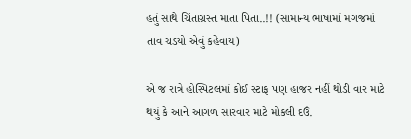હતું સાથે ચિંતાગ્રસ્ત માતા પિતા..!! (સામાન્ય ભાષામાં મગજમાં તાવ ચડયો એવું કહેવાય)

એ જ રાત્રે હોસ્પિટલમાં કોઈ સ્ટાફ પણ હાજર નહીં થોડી વાર માટે થયું કે આને આગળ સારવાર માટે મોકલી દઉં.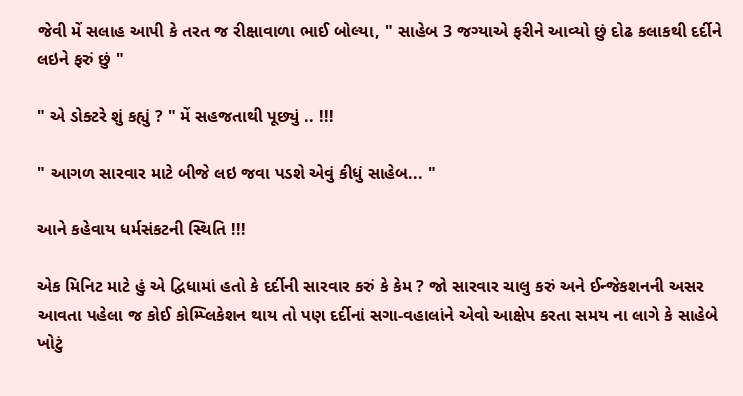જેવી મેં સલાહ આપી કે તરત જ રીક્ષાવાળા ભાઈ બોલ્યા, " સાહેબ 3 જગ્યાએ ફરીને આવ્યો છું દોઢ કલાકથી દર્દીને લઇને ફરું છું "

" એ ડોક્ટરે શું કહ્યું ? " મેં સહજતાથી પૂછ્યું .. !!!

" આગળ સારવાર માટે બીજે લઇ જવા પડશે એવું કીધું સાહેબ... "

આને કહેવાય ધર્મસંકટની સ્થિતિ !!!

એક મિનિટ માટે હું એ દ્વિધામાં હતો કે દર્દીની સારવાર કરું કે કેમ ? જો સારવાર ચાલુ કરું અને ઈન્જેકશનની અસર આવતા પહેલા જ કોઈ કોમ્પ્લિકેશન થાય તો પણ દર્દીનાં સગા-વહાલાંને એવો આક્ષેપ કરતા સમય ના લાગે કે સાહેબે ખોટું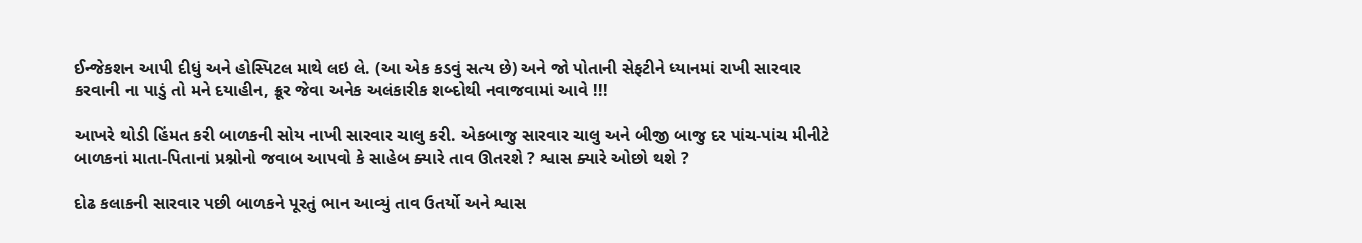ઈન્જેકશન આપી દીધું અને હોસ્પિટલ માથે લઇ લે. (આ એક કડવું સત્ય છે) અને જો પોતાની સેફટીને ધ્યાનમાં રાખી સારવાર કરવાની ના પાડું તો મને દયાહીન, ક્રૂર જેવા અનેક અલંકારીક શબ્દોથી નવાજવામાં આવે !!!

આખરે થોડી હિંમત કરી બાળકની સોય નાખી સારવાર ચાલુ કરી. એકબાજુ સારવાર ચાલુ અને બીજી બાજુ દર પાંચ-પાંચ મીનીટે બાળકનાં માતા-પિતાનાં પ્રશ્નોનો જવાબ આપવો કે સાહેબ ક્યારે તાવ ઊતરશે ? શ્વાસ ક્યારે ઓછો થશે ?

દોઢ કલાકની સારવાર પછી બાળકને પૂરતું ભાન આવ્યું તાવ ઉતર્યો અને શ્વાસ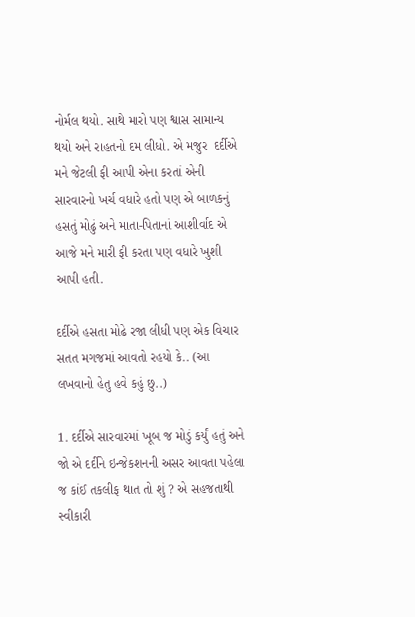નોર્મલ થયો. સાથે મારો પણ શ્વાસ સામાન્ય થયો અને રાહતનો દમ લીધો. એ મજુર  દર્દીએ મને જેટલી ફી આપી એના કરતાં એની સારવારનો ખર્ચ વધારે હતો પણ એ બાળકનું હસતું મોઢું અને માતા-પિતાનાં આશીર્વાદ એ આજે મને મારી ફી કરતા પણ વધારે ખુશી આપી હતી.

દર્દીએ હસતા મોઢે રજા લીધી પણ એક વિચાર સતત મગજમાં આવતો રહયો કે.. (આ લખવાનો હેતુ હવે કહું છુ..)

1. દર્દીએ સારવારમાં ખૂબ જ મોડું કર્યું હતું અને જો એ દર્દીને ઇન્જેકશનની અસર આવતા પહેલા જ કાંઈ તકલીફ થાત તો શું ? એ સહજતાથી સ્વીકારી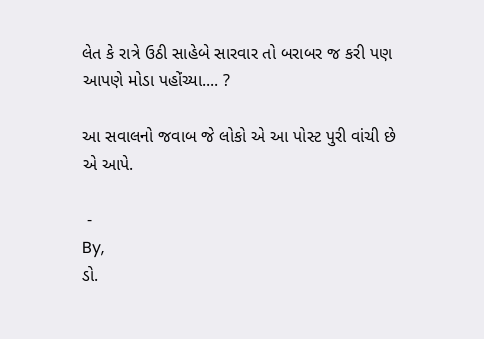લેત કે રાત્રે ઉઠી સાહેબે સારવાર તો બરાબર જ કરી પણ આપણે મોડા પહોંચ્યા.... ?

આ સવાલનો જવાબ જે લોકો એ આ પોસ્ટ પુરી વાંચી છે એ આપે.

 -
By,
ડો.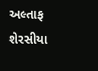અલ્તાફ શેરસીયા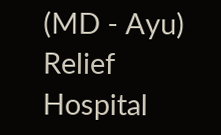(MD - Ayu)
Relief Hospital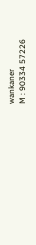wankaner
M : 90334 57226